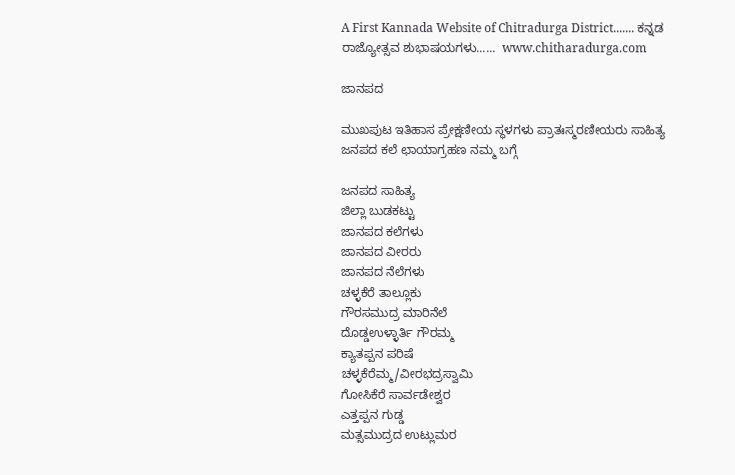A First Kannada Website of Chitradurga District....... ಕನ್ನಡ ರಾಜ್ಯೋತ್ಸವ ಶುಭಾಷಯಗಳು......  www.chitharadurga.com

ಜಾನಪದ

ಮುಖಪುಟ ಇತಿಹಾಸ ಪ್ರೇಕ್ಷಣೀಯ ಸ್ಥಳಗಳು ಪ್ರಾತಃಸ್ಮರಣೀಯರು ಸಾಹಿತ್ಯ ಜನಪದ ಕಲೆ ಛಾಯಾಗ್ರಹಣ ನಮ್ಮ ಬಗ್ಗೆ

ಜನಪದ ಸಾಹಿತ್ಯ
ಜಿಲ್ಲಾ ಬುಡಕಟ್ಟು
ಜಾನಪದ ಕಲೆಗಳು
ಜಾನಪದ ವೀರರು
ಜಾನಪದ ನೆಲೆಗಳು
ಚಳ್ಳಕೆರೆ ತಾಲ್ಲೂಕು
ಗೌರಸಮುದ್ರ ಮಾರಿನೆಲೆ
ದೊಡ್ಡಉಳ್ಳಾರ್ತಿ ಗೌರಮ್ಮ
ಕ್ಯಾತಪ್ಪನ ಪರಿಷೆ
ಚಳ್ಳಕೆರೆಮ್ಮ/ವೀರಭದ್ರಸ್ವಾಮಿ
ಗೋಸಿಕೆರೆ ಸಾರ್ವಡೇಶ್ವರ
ಎತ್ತಪ್ಪನ ಗುಡ್ಡ
ಮತ್ಸಮುದ್ರದ ಉಟ್ಲುಮರ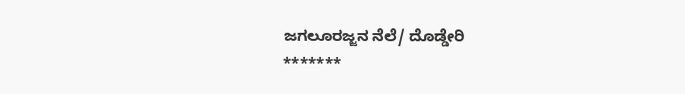ಜಗಲೂರಜ್ಜನ ನೆಲೆ/ ದೊಡ್ಡೇರಿ
*******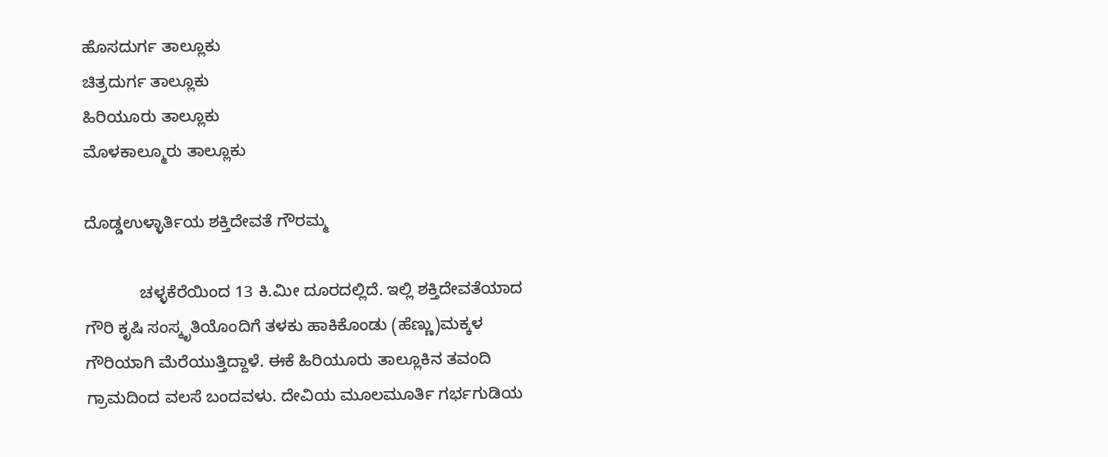ಹೊಸದುರ್ಗ ತಾಲ್ಲೂಕು
ಚಿತ್ರದುರ್ಗ ತಾಲ್ಲೂಕು
ಹಿರಿಯೂರು ತಾಲ್ಲೂಕು
ಮೊಳಕಾಲ್ಮೂರು ತಾಲ್ಲೂಕು

ದೊಡ್ಡಉಳ್ಳಾರ್ತಿಯ ಶಕ್ತಿದೇವತೆ ಗೌರಮ್ಮ

            ಚಳ್ಳಕೆರೆಯಿಂದ 13 ಕಿ.ಮೀ ದೂರದಲ್ಲಿದೆ. ಇಲ್ಲಿ ಶಕ್ತಿದೇವತೆಯಾದ ಗೌರಿ ಕೃಷಿ ಸಂಸ್ಕೃತಿಯೊಂದಿಗೆ ತಳಕು ಹಾಕಿಕೊಂಡು (ಹೆಣ್ಣು)ಮಕ್ಕಳ ಗೌರಿಯಾಗಿ ಮೆರೆಯುತ್ತಿದ್ದಾಳೆ. ಈಕೆ ಹಿರಿಯೂರು ತಾಲ್ಲೂಕಿನ ತವಂದಿ ಗ್ರಾಮದಿಂದ ವಲಸೆ ಬಂದವಳು. ದೇವಿಯ ಮೂಲಮೂರ್ತಿ ಗರ್ಭಗುಡಿಯ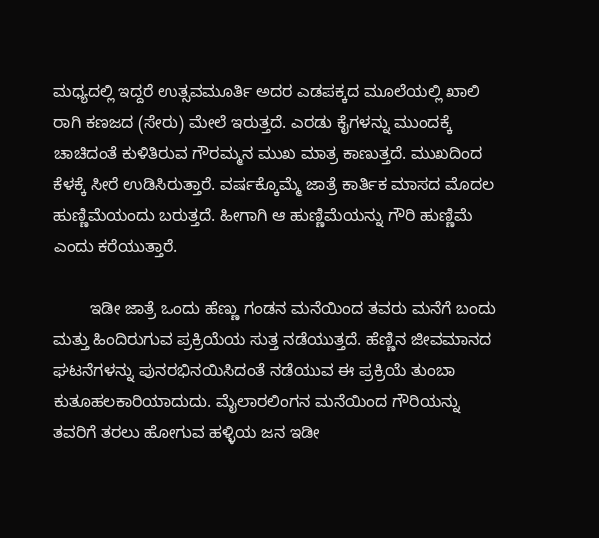ಮಧ್ಯದಲ್ಲಿ ಇದ್ದರೆ ಉತ್ಸವಮೂರ್ತಿ ಅದರ ಎಡಪಕ್ಕದ ಮೂಲೆಯಲ್ಲಿ ಖಾಲಿ ರಾಗಿ ಕಣಜದ (ಸೇರು) ಮೇಲೆ ಇರುತ್ತದೆ. ಎರಡು ಕೈಗಳನ್ನು ಮುಂದಕ್ಕೆ ಚಾಚಿದಂತೆ ಕುಳಿತಿರುವ ಗೌರಮ್ಮನ ಮುಖ ಮಾತ್ರ ಕಾಣುತ್ತದೆ. ಮುಖದಿಂದ ಕೆಳಕ್ಕೆ ಸೀರೆ ಉಡಿಸಿರುತ್ತಾರೆ. ವರ್ಷಕ್ಕೊಮ್ಮೆ ಜಾತ್ರೆ ಕಾರ್ತಿಕ ಮಾಸದ ಮೊದಲ ಹುಣ್ಣಿಮೆಯಂದು ಬರುತ್ತದೆ. ಹೀಗಾಗಿ ಆ ಹುಣ್ಣಿಮೆಯನ್ನು ಗೌರಿ ಹುಣ್ಣಿಮೆ ಎಂದು ಕರೆಯುತ್ತಾರೆ.

        ಇಡೀ ಜಾತ್ರೆ ಒಂದು ಹೆಣ್ಣು ಗಂಡನ ಮನೆಯಿಂದ ತವರು ಮನೆಗೆ ಬಂದು ಮತ್ತು ಹಿಂದಿರುಗುವ ಪ್ರಕ್ರಿಯೆಯ ಸುತ್ತ ನಡೆಯುತ್ತದೆ. ಹೆಣ್ಣಿನ ಜೀವಮಾನದ ಘಟನೆಗಳನ್ನು ಪುನರಭಿನಯಿಸಿದಂತೆ ನಡೆಯುವ ಈ ಪ್ರಕ್ರಿಯೆ ತುಂಬಾ ಕುತೂಹಲಕಾರಿಯಾದುದು. ಮೈಲಾರಲಿಂಗನ ಮನೆಯಿಂದ ಗೌರಿಯನ್ನು ತವರಿಗೆ ತರಲು ಹೋಗುವ ಹಳ್ಳಿಯ ಜನ ಇಡೀ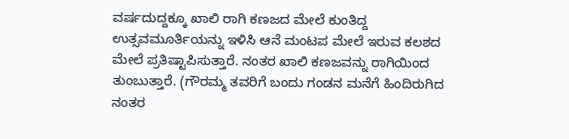ವರ್ಷದುದ್ದಕ್ಕೂ ಖಾಲಿ ರಾಗಿ ಕಣಜದ ಮೇಲೆ ಕುಂತಿದ್ದ ಉತ್ಸವಮೂರ್ತಿಯನ್ನು ಇಳಿಸಿ ಆನೆ ಮಂಟಪ ಮೇಲೆ ಇರುವ ಕಲಶದ ಮೇಲೆ ಪ್ರತಿಷ್ಟಾಪಿಸುತ್ತಾರೆ. ನಂತರ ಖಾಲಿ ಕಣಜವನ್ನು ರಾಗಿಯಿಂದ ತುಂಬುತ್ತಾರೆ. (ಗೌರಮ್ಮ ತವರಿಗೆ ಬಂದು ಗಂಡನ ಮನೆಗೆ ಹಿಂದಿರುಗಿದ ನಂತರ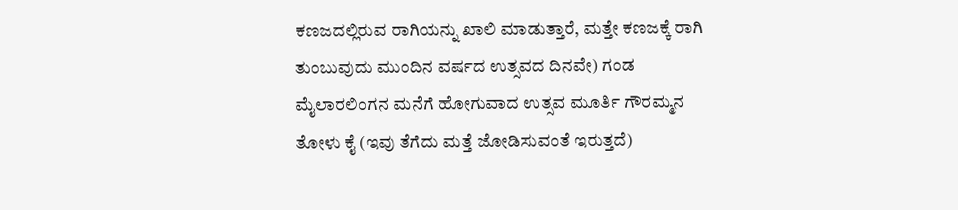ಕಣಜದಲ್ಲಿರುವ ರಾಗಿಯನ್ನು ಖಾಲಿ ಮಾಡುತ್ತಾರೆ, ಮತ್ತೇ ಕಣಜಕ್ಕೆ ರಾಗಿ ತುಂಬುವುದು ಮುಂದಿನ ವರ್ಷದ ಉತ್ಸವದ ದಿನವೇ) ಗಂಡ ಮೈಲಾರಲಿಂಗನ ಮನೆಗೆ ಹೋಗುವಾದ ಉತ್ಸವ ಮೂರ್ತಿ ಗೌರಮ್ಮನ ತೋಳು ಕೈ (ಇವು ತೆಗೆದು ಮತ್ತೆ ಜೋಡಿಸುವಂತೆ ಇರುತ್ತದೆ)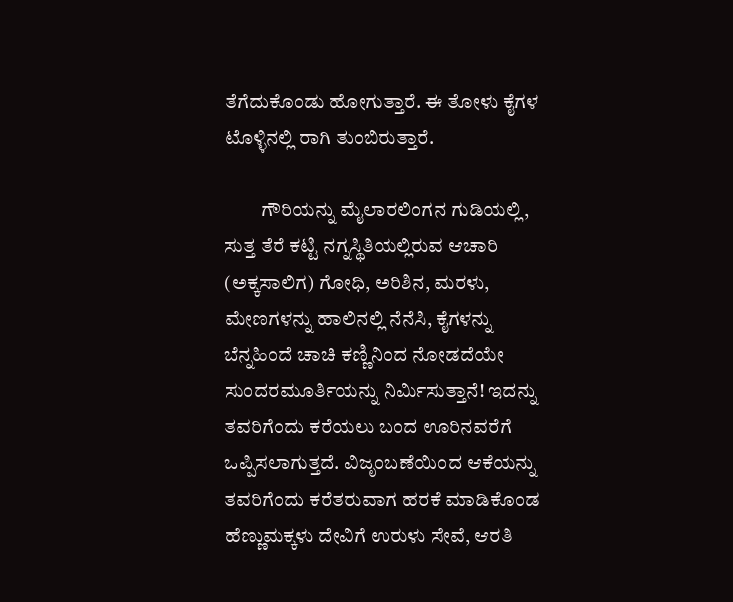ತೆಗೆದುಕೊಂಡು ಹೋಗುತ್ತಾರೆ. ಈ ತೋಳು ಕೈಗಳ ಟೊಳ್ಳಿನಲ್ಲಿ ರಾಗಿ ತುಂಬಿರುತ್ತಾರೆ.

         ಗೌರಿಯನ್ನು ಮೈಲಾರಲಿಂಗನ ಗುಡಿಯಲ್ಲಿ, ಸುತ್ತ ತೆರೆ ಕಟ್ಟಿ ನಗ್ನಸ್ಥಿತಿಯಲ್ಲಿರುವ ಆಚಾರಿ (ಅಕ್ಕಸಾಲಿಗ) ಗೋಧಿ, ಅರಿಶಿನ, ಮರಳು, ಮೇಣಗಳನ್ನು ಹಾಲಿನಲ್ಲಿ ನೆನೆಸಿ, ಕೈಗಳನ್ನು ಬೆನ್ನಹಿಂದೆ ಚಾಚಿ ಕಣ್ಣಿನಿಂದ ನೋಡದೆಯೇ ಸುಂದರಮೂರ್ತಿಯನ್ನು ನಿರ್ಮಿಸುತ್ತಾನೆ! ಇದನ್ನು ತವರಿಗೆಂದು ಕರೆಯಲು ಬಂದ ಊರಿನವರೆಗೆ ಒಪ್ಪಿಸಲಾಗುತ್ತದೆ. ವಿಜೃಂಬಣೆಯಿಂದ ಆಕೆಯನ್ನು ತವರಿಗೆಂದು ಕರೆತರುವಾಗ ಹರಕೆ ಮಾಡಿಕೊಂಡ ಹೆಣ್ಣುಮಕ್ಕಳು ದೇವಿಗೆ ಉರುಳು ಸೇವೆ, ಆರತಿ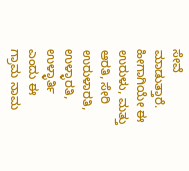ಸೇವೆ ಮಾಡುತ್ತಾರೆ. ಹೀಗಾಗಿಯೇ ಈ ಉರುಳು, ಮತ್ತು ಆರತಿ, ಸೇರಿ ಉರುಳಾರತಿ, ಉಳ್ಳಾರತಿ, ಉಳ್ಳಾರ್ತಿ ಎಂದು ಈ ಗ್ರಾಮ ನಾಮ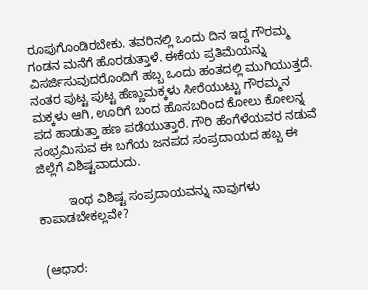ರೂಪುಗೊಂಡಿರಬೇಕು. ತವರಿನಲ್ಲಿ ಒಂದು ದಿನ ಇದ್ದ ಗೌರಮ್ಮ ಗಂಡನ ಮನೆಗೆ ಹೊರಡುತ್ತಾಳೆ. ಈಕೆಯ ಪ್ರತಿಮೆಯನ್ನು ವಿಸರ್ಜಿಸುವುದರೊಂದಿಗೆ ಹಬ್ಬ ಒಂದು ಹಂತದಲ್ಲಿ ಮುಗಿಯುತ್ತದೆ. ನಂತರ ಪುಟ್ಟ ಪುಟ್ಟ ಹೆಣ್ಣುಮಕ್ಕಳು ಸೀರೆಯುಟ್ಟು ಗೌರಮ್ಮನ ಮಕ್ಕಳು ಆಗಿ, ಊರಿಗೆ ಬಂದ ಹೊಸಬರಿಂದ ಕೋಲು ಕೋಲನ್ನ ಪದ ಹಾಡುತ್ತಾ ಹಣ ಪಡೆಯುತ್ತಾರೆ. ಗೌರಿ ಹೆಂಗೆಳೆಯವರ ನಡುವೆ ಸಂಭ್ರಮಿಸುವ ಈ ಬಗೆಯ ಜನಪದ ಸಂಪ್ರದಾಯದ ಹಬ್ಬ ಈ ಜಿಲ್ಲೆಗೆ ವಿಶಿಷ್ಟವಾದುದು.

         ಇಂಥ ವಿಶಿಷ್ಟ ಸಂಪ್ರದಾಯವನ್ನು ನಾವುಗಳು ಕಾಪಾಡಬೇಕಲ್ಲವೇ?


 (ಆಧಾರ: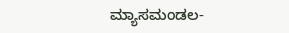ಮ್ಯಾಸಮಂಡಲ-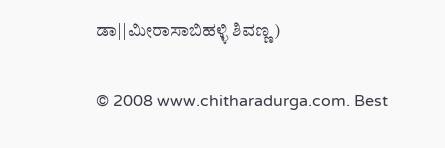ಡಾ||ಮೀರಾಸಾಬಿಹಳ್ಳಿ ಶಿವಣ್ಣ)

© 2008 www.chitharadurga.com. Best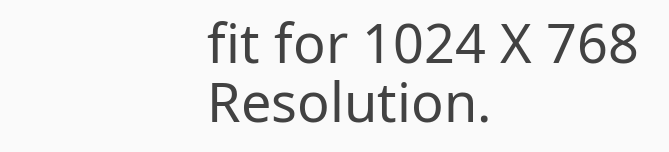fit for 1024 X 768 Resolution.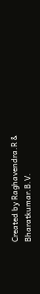Created by Raghavendra.R & Bharatkumar.B.V.